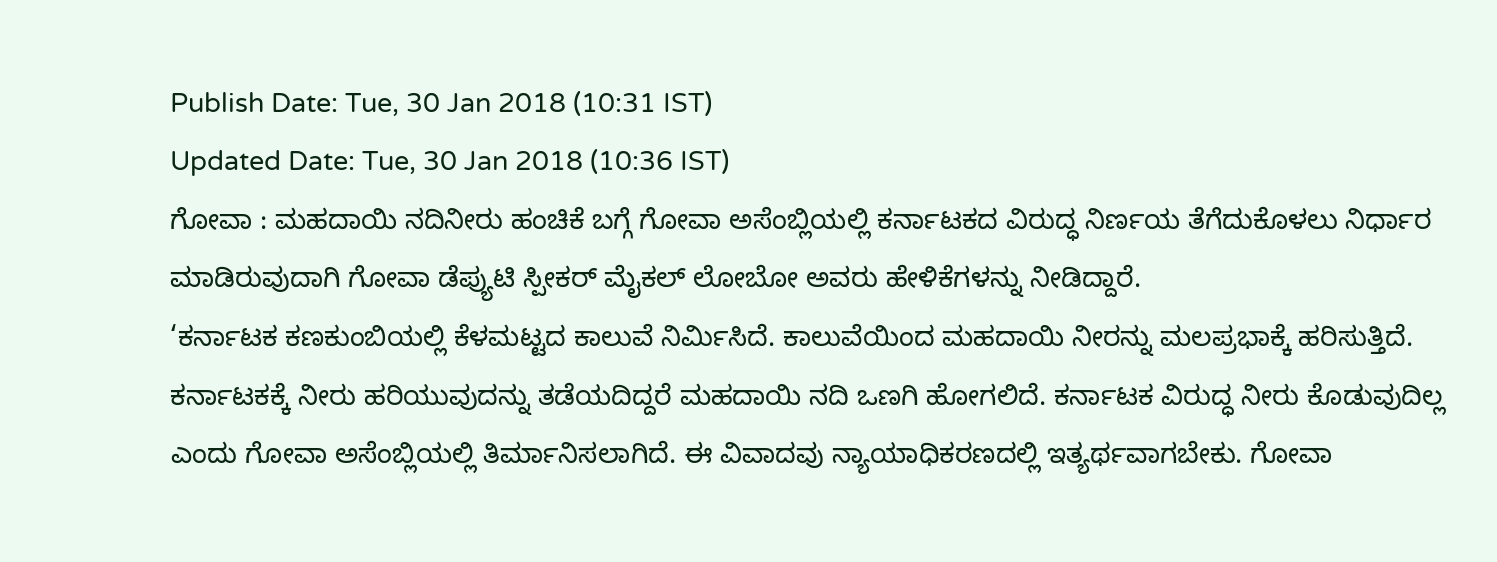Publish Date: Tue, 30 Jan 2018 (10:31 IST)
Updated Date: Tue, 30 Jan 2018 (10:36 IST)
ಗೋವಾ : ಮಹದಾಯಿ ನದಿನೀರು ಹಂಚಿಕೆ ಬಗ್ಗೆ ಗೋವಾ ಅಸೆಂಬ್ಲಿಯಲ್ಲಿ ಕರ್ನಾಟಕದ ವಿರುದ್ಧ ನಿರ್ಣಯ ತೆಗೆದುಕೊಳಲು ನಿರ್ಧಾರ ಮಾಡಿರುವುದಾಗಿ ಗೋವಾ ಡೆಪ್ಯುಟಿ ಸ್ಪೀಕರ್ ಮೈಕಲ್ ಲೋಬೋ ಅವರು ಹೇಳಿಕೆಗಳನ್ನು ನೀಡಿದ್ದಾರೆ.
‘ಕರ್ನಾಟಕ ಕಣಕುಂಬಿಯಲ್ಲಿ ಕೆಳಮಟ್ಟದ ಕಾಲುವೆ ನಿರ್ಮಿಸಿದೆ. ಕಾಲುವೆಯಿಂದ ಮಹದಾಯಿ ನೀರನ್ನು ಮಲಪ್ರಭಾಕ್ಕೆ ಹರಿಸುತ್ತಿದೆ. ಕರ್ನಾಟಕಕ್ಕೆ ನೀರು ಹರಿಯುವುದನ್ನು ತಡೆಯದಿದ್ದರೆ ಮಹದಾಯಿ ನದಿ ಒಣಗಿ ಹೋಗಲಿದೆ. ಕರ್ನಾಟಕ ವಿರುದ್ಧ ನೀರು ಕೊಡುವುದಿಲ್ಲ ಎಂದು ಗೋವಾ ಅಸೆಂಬ್ಲಿಯಲ್ಲಿ ತಿರ್ಮಾನಿಸಲಾಗಿದೆ. ಈ ವಿವಾದವು ನ್ಯಾಯಾಧಿಕರಣದಲ್ಲಿ ಇತ್ಯರ್ಥವಾಗಬೇಕು. ಗೋವಾ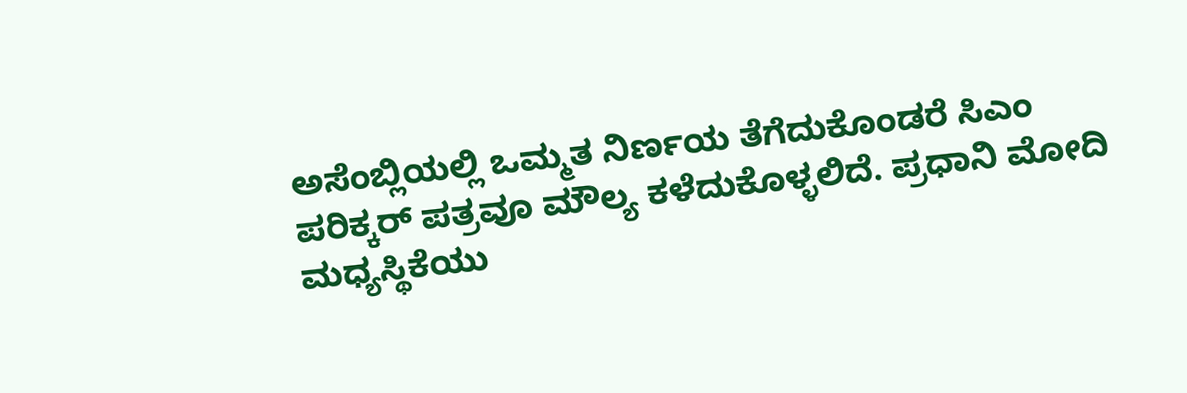ಅಸೆಂಬ್ಲಿಯಲ್ಲಿ ಒಮ್ಮತ ನಿರ್ಣಯ ತೆಗೆದುಕೊಂಡರೆ ಸಿಎಂ ಪರಿಕ್ಕರ್ ಪತ್ರವೂ ಮೌಲ್ಯ ಕಳೆದುಕೊಳ್ಳಲಿದೆ. ಪ್ರಧಾನಿ ಮೋದಿ ಮಧ್ಯಸ್ಥಿಕೆಯು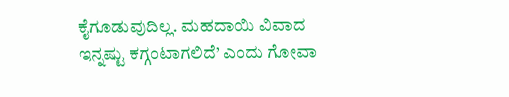ಕೈಗೂಡುವುದಿಲ್ಲ. ಮಹದಾಯಿ ವಿವಾದ ಇನ್ನಷ್ಟು ಕಗ್ಗಂಟಾಗಲಿದೆ’ ಎಂದು ಗೋವಾ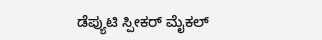ಡೆಪ್ಯುಟಿ ಸ್ಪೀಕರ್ ಮೈಕಲ್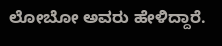ಲೋಬೋ ಅವರು ಹೇಳಿದ್ದಾರೆ.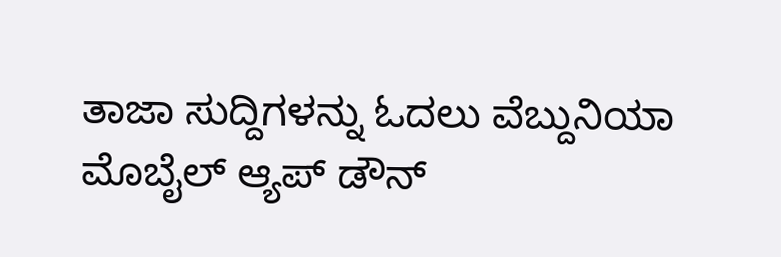ತಾಜಾ ಸುದ್ದಿಗಳನ್ನು ಓದಲು ವೆಬ್ದುನಿಯಾ
ಮೊಬೈಲ್ ಆ್ಯಪ್ ಡೌನ್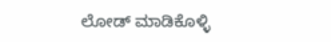ಲೋಡ್ ಮಾಡಿಕೊಳ್ಳಿ